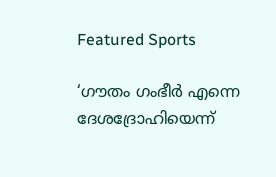Featured Sports

‘ഗൗതം ഗംഭീര്‍ എന്നെ ദേശദ്രോഹിയെന്ന്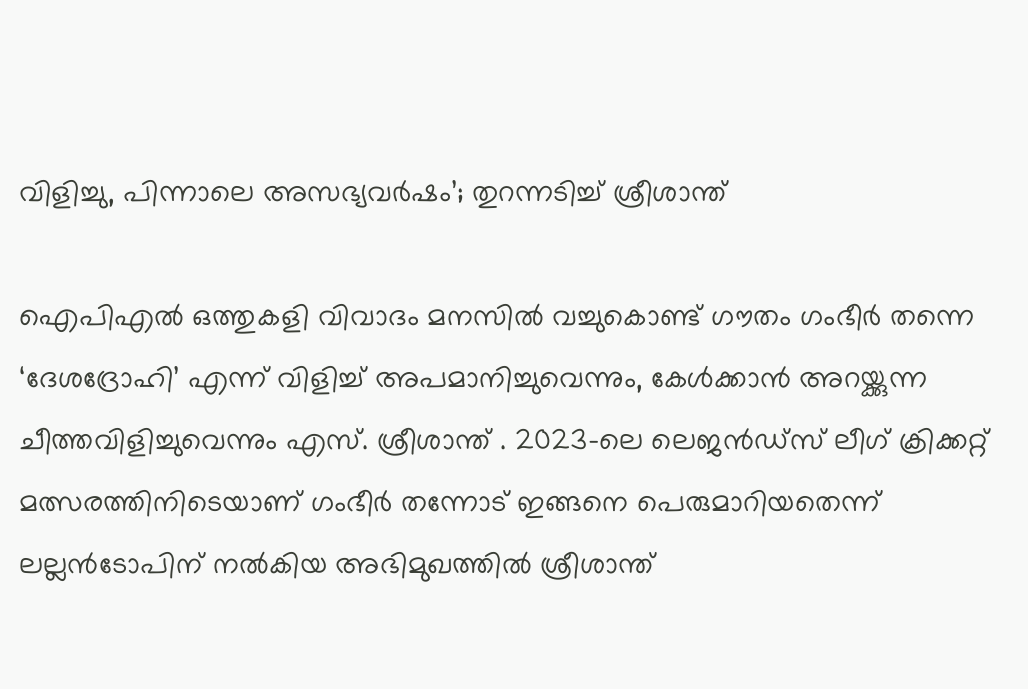വിളിച്ചു, പിന്നാലെ അസഭ്യവര്‍ഷം’; തുറന്നടിച്ച് ശ്രീശാന്ത്

ഐപിഎൽ ഒത്തുകളി വിവാദം മനസിൽ വച്ചുകൊണ്ട് ഗൗതം ഗംഭീർ തന്നെ ‘ദേശദ്രോഹി’ എന്ന് വിളിച്ച് അപമാനിച്ചുവെന്നും, കേൾക്കാൻ അറയ്ക്കുന്ന ചീത്തവിളിച്ചുവെന്നും എസ്. ശ്രീശാന്ത് . 2023-ലെ ലെജൻഡ്സ് ലീഗ് ക്രിക്കറ്റ് മത്സരത്തിനിടെയാണ് ഗംഭീർ തന്നോട് ഇങ്ങനെ പെരുമാറിയതെന്ന് ലല്ലൻടോപിന് നൽകിയ അഭിമുഖത്തിൽ ശ്രീശാന്ത്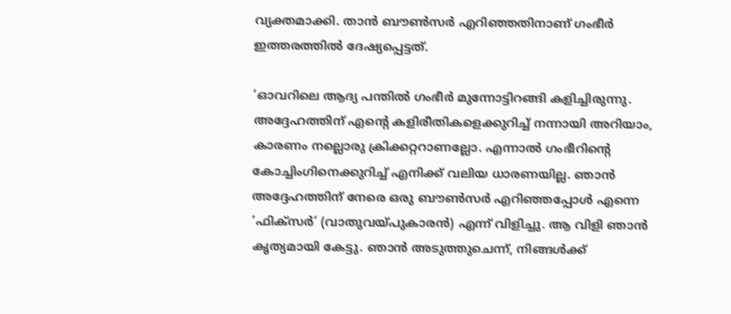വ്യക്തമാക്കി. താൻ ബൗൺസർ എറിഞ്ഞതിനാണ് ഗംഭീർ ഇത്തരത്തിൽ ദേഷ്യപ്പെട്ടത്.

‘ഓവറിലെ ആദ്യ പന്തിൽ ഗംഭീർ മുന്നോട്ടിറങ്ങി കളിച്ചിരുന്നു. അദ്ദേഹത്തിന് എന്റെ കളിരീതികളെക്കുറിച്ച് നന്നായി അറിയാം, കാരണം നല്ലൊരു ക്രിക്കറ്ററാണല്ലോ. എന്നാൽ ഗംഭീറിന്റെ കോച്ചിംഗിനെക്കുറിച്ച് എനിക്ക് വലിയ ധാരണയില്ല. ഞാൻ അദ്ദേഹത്തിന് നേരെ ഒരു ബൗൺസർ എറിഞ്ഞപ്പോൾ എന്നെ ‘ഫിക്സർ’ (വാതുവയ്പുകാരൻ) എന്ന് വിളിച്ചു. ആ വിളി ഞാൻ കൃത്യമായി കേട്ടു. ഞാൻ അടുത്തുചെന്ന്, നിങ്ങൾക്ക്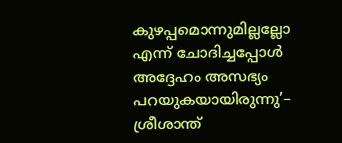കുഴപ്പമൊന്നുമില്ലല്ലോ എന്ന് ചോദിച്ചപ്പോൾ അദ്ദേഹം അസഭ്യം പറയുകയായിരുന്നു’– ശ്രീശാന്ത്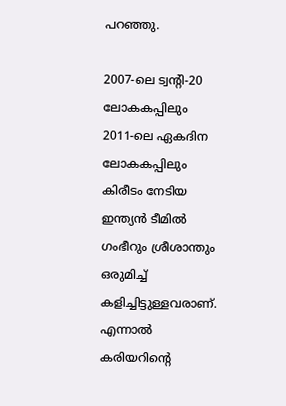പറഞ്ഞു.

2007-ലെ ട്വന്റി-20 ലോകകപ്പിലും 2011-ലെ ഏകദിന ലോകകപ്പിലും കിരീടം നേടിയ ഇന്ത്യൻ ടീമിൽ ഗംഭീറും ശ്രീശാന്തും ഒരുമിച്ച് കളിച്ചിട്ടുള്ളവരാണ്. എന്നാൽ കരിയറിന്റെ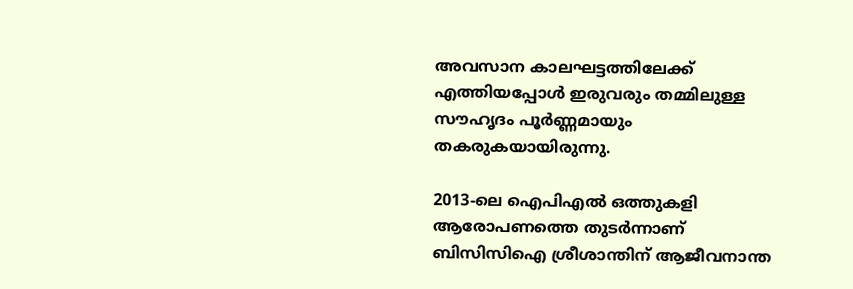അവസാന കാലഘട്ടത്തിലേക്ക് എത്തിയപ്പോൾ ഇരുവരും തമ്മിലുള്ള സൗഹൃദം പൂർണ്ണമായും തകരുകയായിരുന്നു.

2013-ലെ ഐപിഎൽ ഒത്തുകളി ആരോപണത്തെ തുടർന്നാണ് ബിസിസിഐ ശ്രീശാന്തിന് ആജീവനാന്ത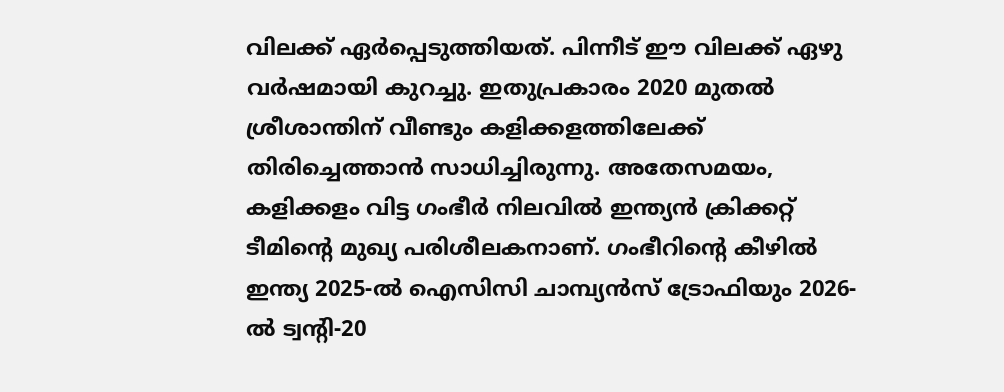വിലക്ക് ഏർപ്പെടുത്തിയത്. പിന്നീട് ഈ വിലക്ക് ഏഴു വർഷമായി കുറച്ചു. ഇതുപ്രകാരം 2020 മുതൽ ശ്രീശാന്തിന് വീണ്ടും കളിക്കളത്തിലേക്ക് തിരിച്ചെത്താൻ സാധിച്ചിരുന്നു. അതേസമയം, കളിക്കളം വിട്ട ഗംഭീർ നിലവിൽ ഇന്ത്യൻ ക്രിക്കറ്റ് ടീമിന്റെ മുഖ്യ പരിശീലകനാണ്. ഗംഭീറിന്റെ കീഴിൽ ഇന്ത്യ 2025-ൽ ഐസിസി ചാമ്പ്യൻസ് ട്രോഫിയും 2026-ൽ ട്വന്റി-20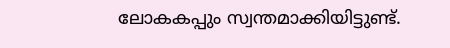ലോകകപ്പും സ്വന്തമാക്കിയിട്ടുണ്ട്.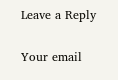Leave a Reply

Your email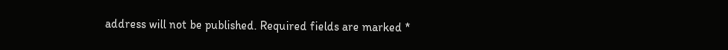address will not be published. Required fields are marked *